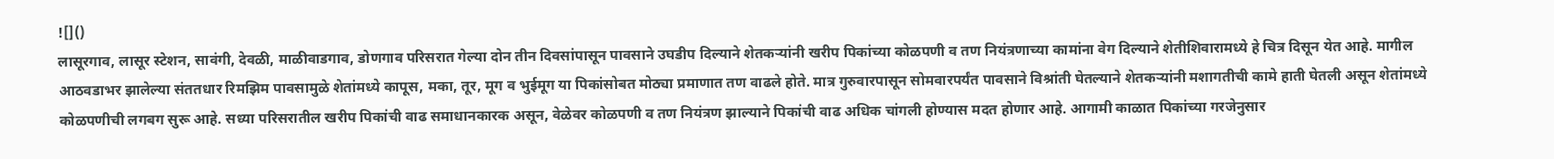![]()
लासूरगाव, लासूर स्टेशन, सावंगी, देवळी, माळीवाडगाव, डोणगाव परिसरात गेल्या दोन तीन दिवसांपासून पावसाने उघडीप दिल्याने शेतकऱ्यांनी खरीप पिकांच्या कोळपणी व तण नियंत्रणाच्या कामांना वेग दिल्याने शेतीशिवारामध्ये हे चित्र दिसून येत आहे. मागील आठवडाभर झालेल्या संततधार रिमझिम पावसामुळे शेतांमध्ये कापूस, मका, तूर, मूग व भुईमूग या पिकांसोबत मोठ्या प्रमाणात तण वाढले होते. मात्र गुरुवारपासून सोमवारपर्यंत पावसाने विश्रांती घेतल्याने शेतकऱ्यांनी मशागतीची कामे हाती घेतली असून शेतांमध्ये कोळपणीची लगबग सुरू आहे. सध्या परिसरातील खरीप पिकांची वाढ समाधानकारक असून, वेळेवर कोळपणी व तण नियंत्रण झाल्याने पिकांची वाढ अधिक चांगली होण्यास मदत होणार आहे. आगामी काळात पिकांच्या गरजेनुसार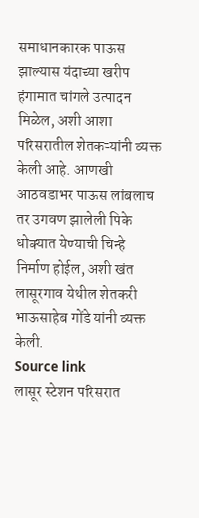समाधानकारक पाऊस झाल्यास यंदाच्या खरीप हंगामात चांगले उत्पादन मिळेल, अशी आशा परिसरातील शेतकऱ्यांनी व्यक्त केली आहे. आणखी आठवडाभर पाऊस लांबलाच तर उगवण झालेली पिके धोक्यात येण्याची चिन्हे निर्माण होईल, अशी खंत लासूरगाव येथील शेतकरी भाऊसाहेब गोंडे यांनी व्यक्त केली.
Source link
लासूर स्टेशन परिसरात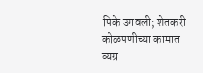पिके उगवली; शेतकरी कोळपणीच्या कामात व्यग्र